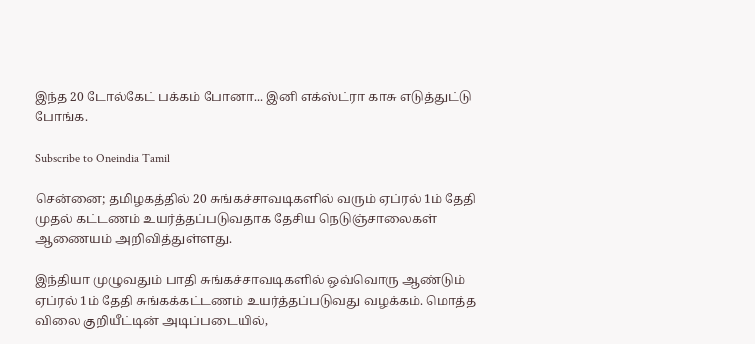இந்த 20 டோல்கேட் பக்கம் போனா... இனி எக்ஸ்ட்ரா காசு எடுத்துட்டு போங்க.

Subscribe to Oneindia Tamil

சென்னை; தமிழகத்தில் 20 சுங்கச்சாவடிகளில் வரும் ஏப்ரல் 1ம் தேதி முதல் கட்டணம் உயர்த்தப்படுவதாக தேசிய நெடுஞ்சாலைகள் ஆணையம் அறிவித்துள்ளது.

இந்தியா முழுவதும் பாதி சுங்கச்சாவடிகளில் ஒவ்வொரு ஆண்டும் ஏப்ரல் 1ம் தேதி சுங்கக்கட்டணம் உயர்த்தப்படுவது வழக்கம். மொத்த விலை குறியீட்டின் அடிப்படையில்,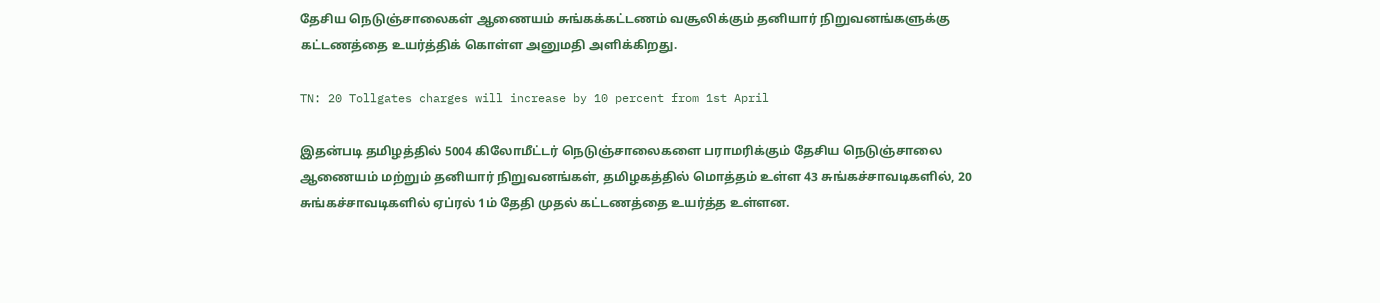தேசிய நெடுஞ்சாலைகள் ஆணையம் சுங்கக்கட்டணம் வசூலிக்கும் தனியார் நிறுவனங்களுக்கு கட்டணத்தை உயர்த்திக் கொள்ள அனுமதி அளிக்கிறது.

TN: 20 Tollgates charges will increase by 10 percent from 1st April

இதன்படி தமிழத்தில் 5004 கிலோமீட்டர் நெடுஞ்சாலைகளை பராமரிக்கும் தேசிய நெடுஞ்சாலை ஆணையம் மற்றும் தனியார் நிறுவனங்கள், தமிழகத்தில் மொத்தம் உள்ள 43 சுங்கச்சாவடிகளில், 20 சுங்கச்சாவடிகளில் ஏப்ரல் 1ம் தேதி முதல் கட்டணத்தை உயர்த்த உள்ளன.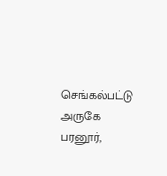செங்கல்பட்டு அருகே பரனூர்,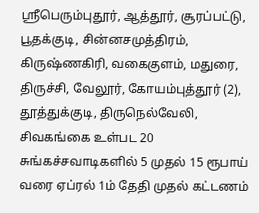ஸ்ரீபெரும்புதூர், ஆத்தூர், சூரப்பட்டு, பூதக்குடி, சின்னசமுத்திரம், கிருஷ்ணகிரி, வகைகுளம், மதுரை, திருச்சி, வேலூர், கோயம்புத்தூர் (2), தூத்துக்குடி, திருநெல்வேலி, சிவகங்கை உள்பட 20 சுங்கச்சவாடிகளில் 5 முதல் 15 ரூபாய் வரை ஏப்ரல் 1ம் தேதி முதல் கட்டணம்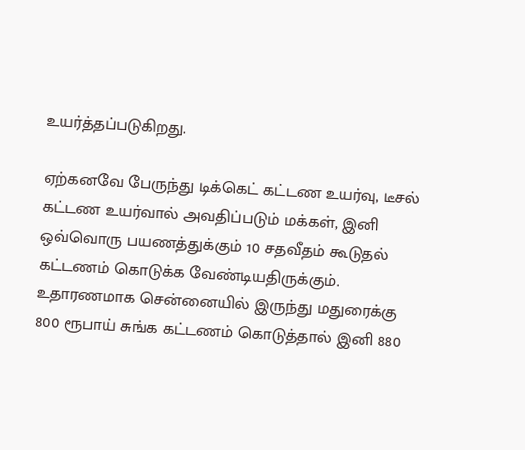உயர்த்தப்படுகிறது.

ஏற்கனவே பேருந்து டிக்கெட் கட்டண உயர்வு, டீசல் கட்டண உயர்வால் அவதிப்படும் மக்கள், இனி ஒவ்வொரு பயணத்துக்கும் 10 சதவீதம் கூடுதல் கட்டணம் கொடுக்க வேண்டியதிருக்கும். உதாரணமாக சென்னையில் இருந்து மதுரைக்கு 800 ரூபாய் சுங்க கட்டணம் கொடுத்தால் இனி 880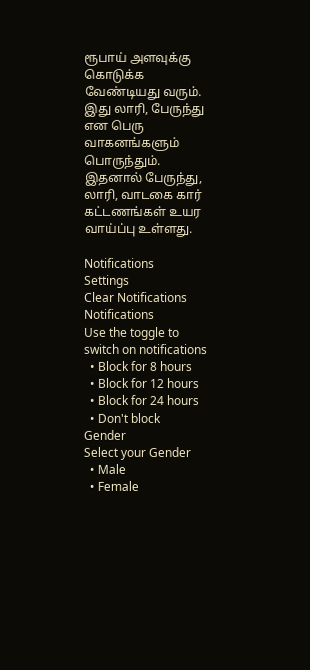ரூபாய் அளவுக்கு கொடுக்க வேண்டியது வரும். இது லாரி, பேருந்து என பெரு வாகனங்களும் பொருந்தும். இதனால் பேருந்து, லாரி, வாடகை கார் கட்டணங்கள் உயர வாய்ப்பு உள்ளது.

Notifications
Settings
Clear Notifications
Notifications
Use the toggle to switch on notifications
  • Block for 8 hours
  • Block for 12 hours
  • Block for 24 hours
  • Don't block
Gender
Select your Gender
  • Male
  • Female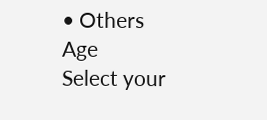• Others
Age
Select your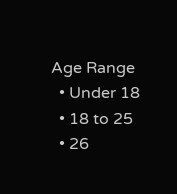Age Range
  • Under 18
  • 18 to 25
  • 26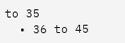to 35
  • 36 to 45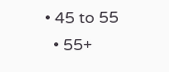• 45 to 55
  • 55+